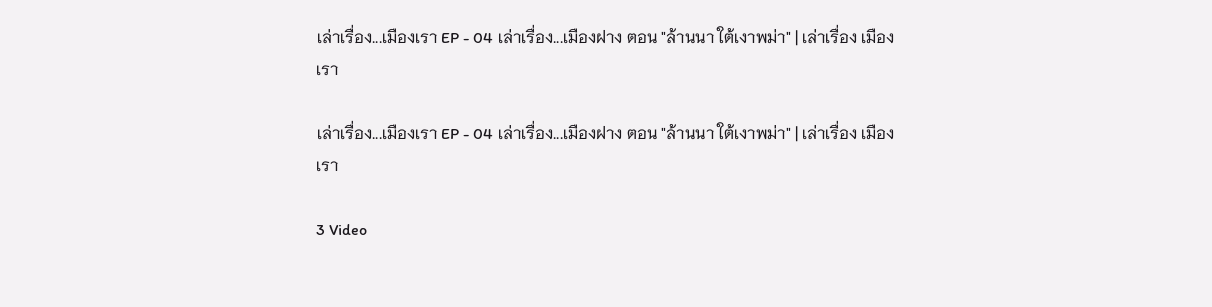เล่าเรื่อง...เมืองเรา EP - 04 เล่าเรื่อง...เมืองฝาง ตอน "ล้านนา ใต้เงาพม่า" | เล่าเรื่อง เมืองเรา

เล่าเรื่อง...เมืองเรา EP - 04 เล่าเรื่อง...เมืองฝาง ตอน "ล้านนา ใต้เงาพม่า" | เล่าเรื่อง เมืองเรา

3 Video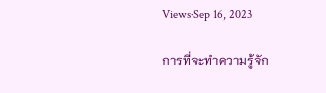Views·Sep 16, 2023

การที่จะทำความรู้จัก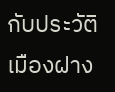กับประวัติเมืองฝาง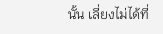นั้น เลี่ยงไม่ได้ที่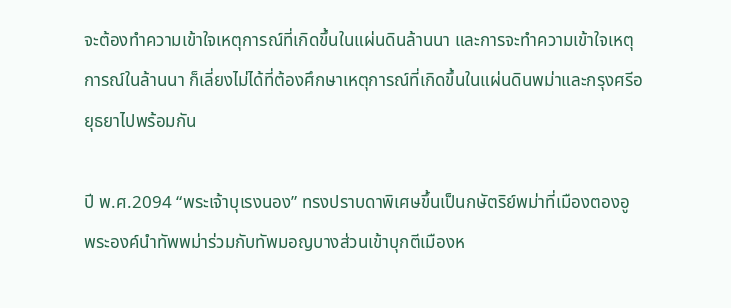จะต้องทำความเข้าใจเหตุการณ์ที่เกิดขึ้นในแผ่นดินล้านนา และการจะทำความเข้าใจเหตุการณ์ในล้านนา ก็เลี่ยงไม่ได้ที่ต้องศึกษาเหตุการณ์ที่เกิดขึ้นในแผ่นดินพม่าและกรุงศรีอยุธยาไปพร้อมกัน

ปี พ.ศ.2094 “พระเจ้าบุเรงนอง” ทรงปราบดาพิเศษขึ้นเป็นกษัตริย์พม่าที่เมืองตองอู พระองค์นำทัพพม่าร่วมกับทัพมอญบางส่วนเข้าบุกตีเมืองห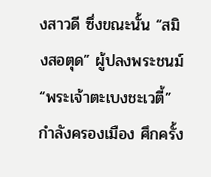งสาวดี ซึ่งขณะนั้น “สมิงสอตุด” ผู้ปลงพระชนม์ “พระเจ้าตะเบงชะเวตี้” กำลังครองเมือง ศึกครั้ง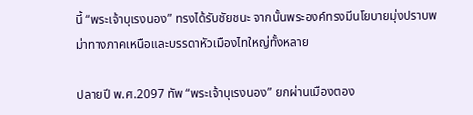นี้ “พระเจ้าบุเรงนอง” ทรงได้รับชัยชนะ จากนั้นพระองค์ทรงมีนโยบายมุ่งปราบพม่าทางภาคเหนือและบรรดาหัวเมืองไทใหญ่ทั้งหลาย

ปลายปี พ.ศ.2097 ทัพ “พระเจ้าบุเรงนอง” ยกผ่านเมืองตอง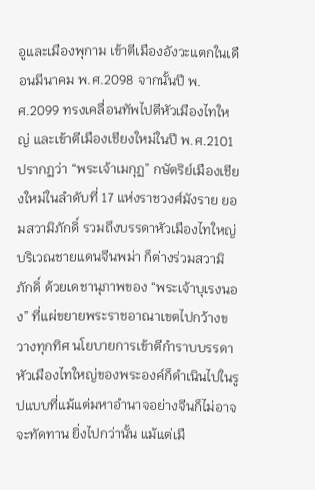อูและเมืองพุกาม เข้าตีเมืองอังวะแตกในเดือนมีนาคม พ.ศ.2098 จากนั้นปี พ.ศ.2099 ทรงเคลื่อนทัพไปตีหัวเมืองไทใหญ่ และเข้าตีเมืองเชียงใหม่ในปี พ.ศ.2101 ปรากฏว่า “พระเจ้าเมกุฏ” กษัตริย์เมืองเชียงใหม่ในลำดับที่ 17 แห่งราชวงศ์มังราย ยอมสวามิภักดิ์ รวมถึงบรรดาหัวเมืองไทใหญ่บริเวณชายแดนจีนพม่า ก็ต่างร่วมสวามิภักดิ์ ด้วยเดชานุภาพของ “พระเจ้าบุเรงนอง” ที่แผ่ขยายพระราชอาณาเขตไปกว้างขวางทุกทิศ นโยบายการเข้าตีกำราบบรรดาหัวเมืองไทใหญ่ของพระองค์ก็ดำเนินไปในรูปแบบที่แม้แต่มหาอำนาจอย่างจีนก็ไม่อาจจะทัดทาน ยิ่งไปกว่านั้น แม้แต่เมื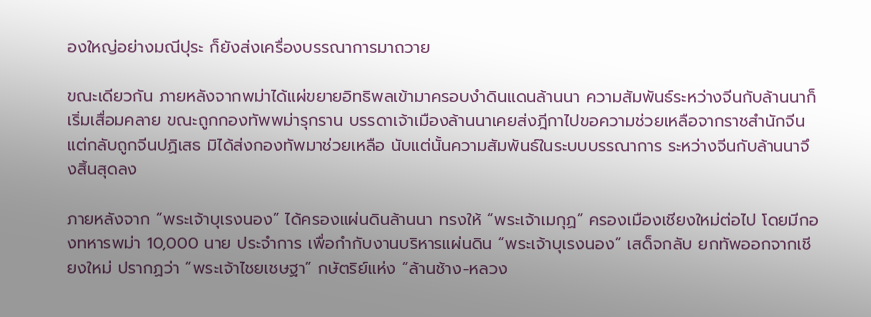องใหญ่อย่างมณีปุระ ก็ยังส่งเครื่องบรรณาการมาถวาย

ขณะเดียวกัน ภายหลังจากพม่าได้แผ่ขยายอิทธิพลเข้ามาครอบงำดินแดนล้านนา ความสัมพันธ์ระหว่างจีนกับล้านนาก็เริ่มเสื่อมคลาย ขณะถูกกองทัพพม่ารุกราน บรรดาเจ้าเมืองล้านนาเคยส่งฎีกาไปขอความช่วยเหลือจากราชสำนักจีน แต่กลับถูกจีนปฏิเสธ มิได้ส่งกองทัพมาช่วยเหลือ นับแต่นั้นความสัมพันธ์ในระบบบรรณาการ ระหว่างจีนกับล้านนาจึงสิ้นสุดลง

ภายหลังจาก “พระเจ้าบุเรงนอง” ได้ครองแผ่นดินล้านนา ทรงให้ “พระเจ้าเมกุฏ” ครองเมืองเชียงใหม่ต่อไป โดยมีกองทหารพม่า 10,000 นาย ประจำการ เพื่อกำกับงานบริหารแผ่นดิน “พระเจ้าบุเรงนอง” เสด็จกลับ ยกทัพออกจากเชียงใหม่ ปรากฏว่า “พระเจ้าไชยเชษฐา” กษัตริย์แห่ง “ล้านช้าง-หลวง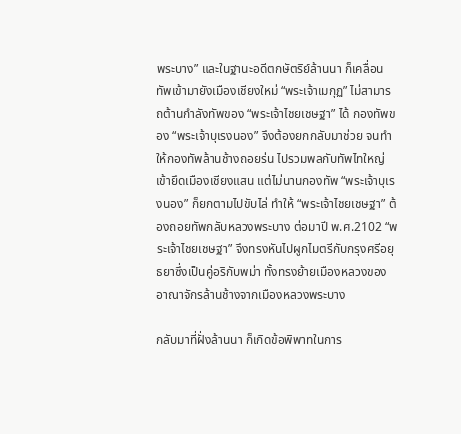พระบาง” และในฐานะอดีตกษัตริย์ล้านนา ก็เคลื่อนทัพเข้ามายังเมืองเชียงใหม่ “พระเจ้าเมกุฏ” ไม่สามารถต้านกำลังทัพของ “พระเจ้าไชยเชษฐา” ได้ กองทัพของ “พระเจ้าบุเรงนอง” จึงต้องยกกลับมาช่วย จนทำให้กองทัพล้านช้างถอยร่น ไปรวมพลกับทัพไทใหญ่เข้ายึดเมืองเชียงแสน แต่ไม่นานกองทัพ “พระเจ้าบุเรงนอง” ก็ยกตามไปขับไล่ ทำให้ “พระเจ้าไชยเชษฐา” ต้องถอยทัพกลับหลวงพระบาง ต่อมาปี พ.ศ.2102 “พระเจ้าไชยเชษฐา” จึงทรงหันไปผูกไมตรีกับกรุงศรีอยุธยาซึ่งเป็นคู่อริกับพม่า ทั้งทรงย้ายเมืองหลวงของอาณาจักรล้านช้างจากเมืองหลวงพระบาง

กลับมาที่ฝั่งล้านนา ก็เกิดข้อพิพาทในการ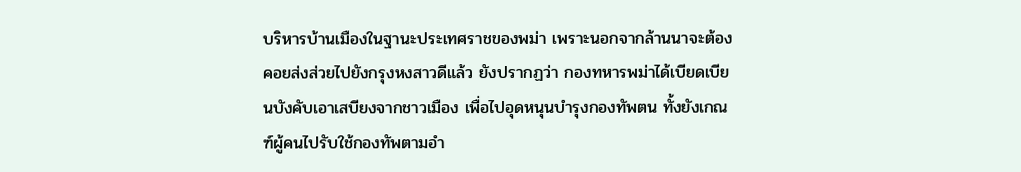บริหารบ้านเมืองในฐานะประเทศราชของพม่า เพราะนอกจากล้านนาจะต้องคอยส่งส่วยไปยังกรุงหงสาวดีแล้ว ยังปรากฏว่า กองทหารพม่าได้เบียดเบียนบังคับเอาเสบียงจากชาวเมือง เพื่อไปอุดหนุนบำรุงกองทัพตน ทั้งยังเกณฑ์ผู้คนไปรับใช้กองทัพตามอำ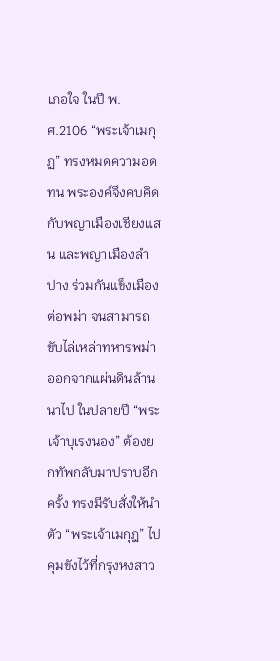เภอใจ ในปี พ.ศ.2106 “พระเจ้าเมกุฏ” ทรงหมดความอดทน พระองค์จึงคบคิดกับพญาเมืองเชียงแสน และพญาเมืองลำปาง ร่วมกันแข็งเมืองต่อพม่า จนสามารถขับไล่เหล่าทหารพม่าออกจากแผ่นดินล้านนาไป ในปลายปี “พระเจ้าบุเรงนอง” ต้องยกทัพกลับมาปราบอีกครั้ง ทรงมีรับสั่งให้นำตัว “พระเจ้าเมกุฎ” ไปคุมขังไว้ที่กรุงหงสาว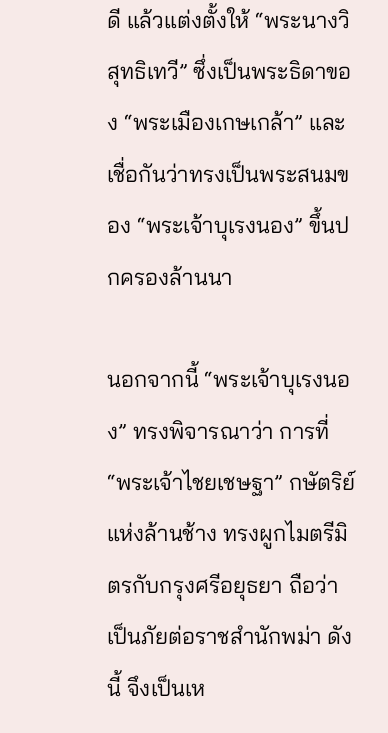ดี แล้วแต่งตั้งให้ “พระนางวิสุทธิเทวี” ซึ่งเป็นพระธิดาของ “พระเมืองเกษเกล้า” และเชื่อกันว่าทรงเป็นพระสนมของ “พระเจ้าบุเรงนอง” ขึ้นปกครองล้านนา

นอกจากนี้ “พระเจ้าบุเรงนอง” ทรงพิจารณาว่า การที่ “พระเจ้าไชยเชษฐา” กษัตริย์แห่งล้านช้าง ทรงผูกไมตรีมิตรกับกรุงศรีอยุธยา ถือว่าเป็นภัยต่อราชสำนักพม่า ดังนี้ จึงเป็นเห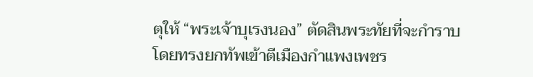ตุให้ “พระเจ้าบุเรงนอง” ตัดสินพระทัยที่จะกำราบ โดยทรงยกทัพเข้าตีเมืองกำแพงเพชร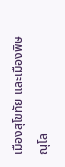เมืองสุโขทัย และเมืองพิษณุโล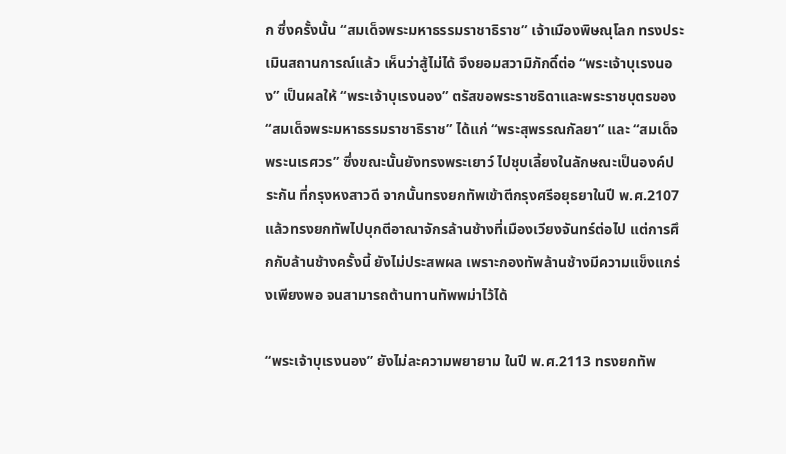ก ซึ่งครั้งนั้น “สมเด็จพระมหาธรรมราชาธิราช” เจ้าเมืองพิษณุโลก ทรงประเมินสถานการณ์แล้ว เห็นว่าสู้ไม่ได้ จึงยอมสวามิภักดิ์ต่อ “พระเจ้าบุเรงนอง” เป็นผลให้ “พระเจ้าบุเรงนอง” ตรัสขอพระราชธิดาและพระราชบุตรของ “สมเด็จพระมหาธรรมราชาธิราช” ได้แก่ “พระสุพรรณกัลยา” และ “สมเด็จพระนเรศวร” ซึ่งขณะนั้นยังทรงพระเยาว์ ไปชุบเลี้ยงในลักษณะเป็นองค์ประกัน ที่กรุงหงสาวดี จากนั้นทรงยกทัพเข้าตีกรุงศรีอยุธยาในปี พ.ศ.2107 แล้วทรงยกทัพไปบุกตีอาณาจักรล้านช้างที่เมืองเวียงจันทร์ต่อไป แต่การศึกกับล้านช้างครั้งนี้ ยังไม่ประสพผล เพราะกองทัพล้านช้างมีความแข็งแกร่งเพียงพอ จนสามารถต้านทานทัพพม่าไว้ได้

“พระเจ้าบุเรงนอง” ยังไม่ละความพยายาม ในปี พ.ศ.2113 ทรงยกทัพ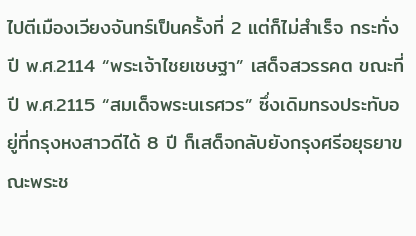ไปตีเมืองเวียงจันทร์เป็นครั้งที่ 2 แต่ก็ไม่สำเร็จ กระทั่งปี พ.ศ.2114 “พระเจ้าไชยเชษฐา” เสด็จสวรรคต ขณะที่ปี พ.ศ.2115 “สมเด็จพระนเรศวร” ซึ่งเดิมทรงประทับอยู่ที่กรุงหงสาวดีได้ 8 ปี ก็เสด็จกลับยังกรุงศรีอยุธยาขณะพระช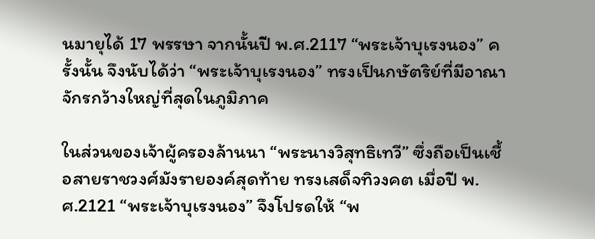นมายุได้ 17 พรรษา จากนั้นปี พ.ศ.2117 “พระเจ้าบุเรงนอง” ครั้งนั้น จึงนับได้ว่า “พระเจ้าบุเรงนอง” ทรงเป็นกษัตริย์ที่มีอาณาจักรกว้างใหญ่ที่สุดในภูมิภาค

ในส่วนของเจ้าผู้ครองล้านนา “พระนางวิสุทธิเทวี” ซึ่งถือเป็นเชื้อสายราชวงศ์มังรายองค์สุดท้าย ทรงเสด็จทิวงคต เมื่อปี พ.ศ.2121 “พระเจ้าบุเรงนอง” จึงโปรดให้ “พ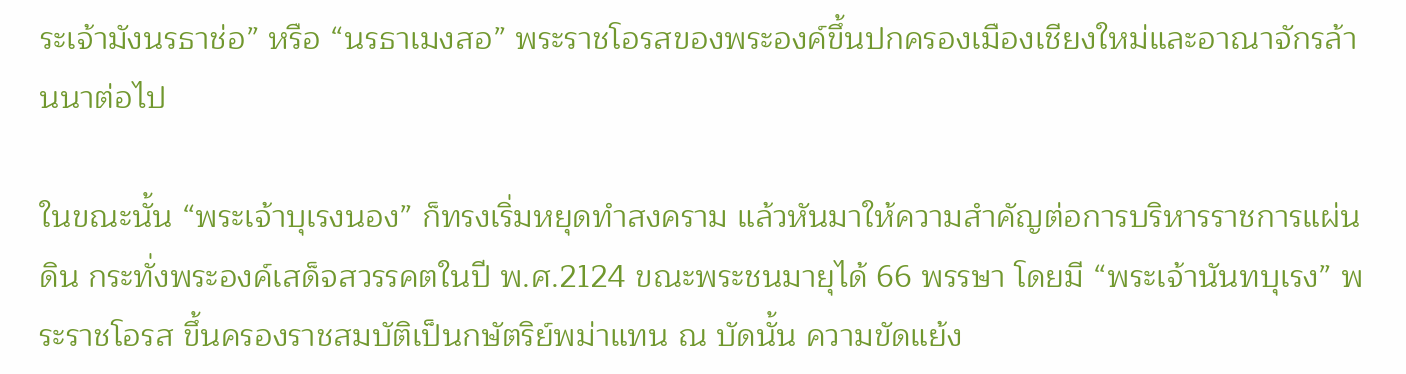ระเจ้ามังนรธาช่อ” หรือ “นรธาเมงสอ” พระราชโอรสของพระองค์ขึ้นปกครองเมืองเชียงใหม่และอาณาจักรล้านนาต่อไป

ในขณะนั้น “พระเจ้าบุเรงนอง” ก็ทรงเริ่มหยุดทำสงคราม แล้วหันมาให้ความสำคัญต่อการบริหารราชการแผ่นดิน กระทั่งพระองค์เสด็จสวรรคตในปี พ.ศ.2124 ขณะพระชนมายุได้ 66 พรรษา โดยมี “พระเจ้านันทบุเรง” พระราชโอรส ขึ้นครองราชสมบัติเป็นกษัตริย์พม่าแทน ณ บัดนั้น ความขัดแย้ง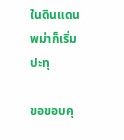ในดินแดนพม่าก็เริ่มปะทุ

ขอขอบคุ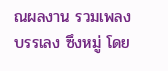ณผลงาน รวมเพลงบรรเลง ซึงหมู่ โดย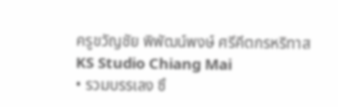ครูขวัญชัย พิพัฒน์พงษ์ ศรีคีตกรหริทาส KS Studio Chiang Mai
• รวมบรรเลง ซึ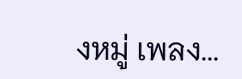งหมู่ เพลง...